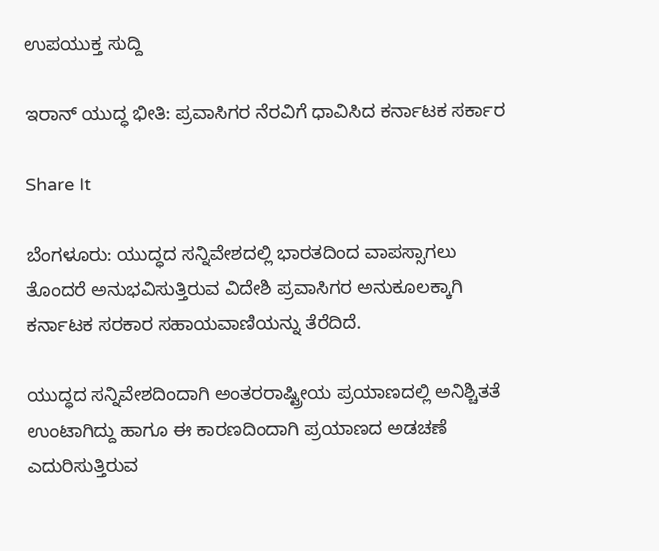ಉಪಯುಕ್ತ ಸುದ್ದಿ

ಇರಾನ್ ಯುದ್ಧ ಭೀತಿ: ಪ್ರವಾಸಿಗರ ನೆರವಿಗೆ ಧಾವಿಸಿದ ಕರ್ನಾಟಕ ಸರ್ಕಾರ

Share It

ಬೆಂಗಳೂರು: ಯುದ್ಧದ ಸನ್ನಿವೇಶದಲ್ಲಿ ಭಾರತದಿಂದ ವಾಪಸ್ಸಾಗಲು ತೊಂದರೆ ಅನುಭವಿಸುತ್ತಿರುವ ವಿದೇಶಿ ಪ್ರವಾಸಿಗರ ಅನುಕೂಲಕ್ಕಾಗಿ ಕರ್ನಾಟಕ ಸರಕಾರ ಸಹಾಯವಾಣಿಯನ್ನು ತೆರೆದಿದೆ.

ಯುದ್ಧದ ಸನ್ನಿವೇಶದಿಂದಾಗಿ ಅಂತರರಾಷ್ಟ್ರೀಯ ಪ್ರಯಾಣದಲ್ಲಿ ಅನಿಶ್ಚಿತತೆ ಉಂಟಾಗಿದ್ದು ಹಾಗೂ ಈ ಕಾರಣದಿಂದಾಗಿ ಪ್ರಯಾಣದ ಅಡಚಣೆ ಎದುರಿಸುತ್ತಿರುವ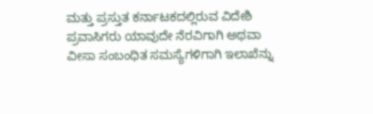ಮತ್ತು ಪ್ರಸ್ತುತ ಕರ್ನಾಟಕದಲ್ಲಿರುವ ವಿದೇಶಿ ಪ್ರವಾಸಿಗರು ಯಾವುದೇ ನೆರವಿಗಾಗಿ ಅಥವಾ ವೀಸಾ ಸಂಬಂಧಿತ ಸಮಸ್ಯೆಗಳಿಗಾಗಿ ಇಲಾಖೆನ್ನು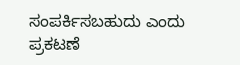ಸಂಪರ್ಕಿಸಬಹುದು ಎಂದು ಪ್ರಕಟಣೆ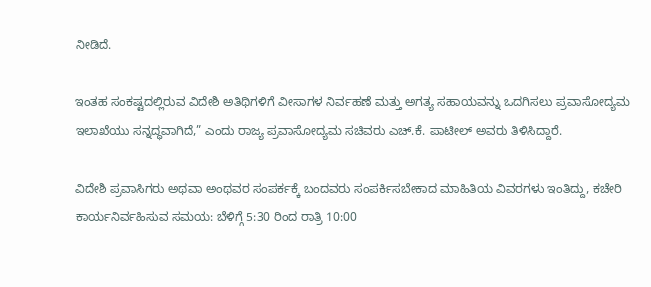ನೀಡಿದೆ.

ಇಂತಹ ಸಂಕಷ್ಟದಲ್ಲಿರುವ ವಿದೇಶಿ ಅತಿಥಿಗಳಿಗೆ ವೀಸಾಗಳ ನಿರ್ವಹಣೆ ಮತ್ತು ಅಗತ್ಯ ಸಹಾಯವನ್ನು ಒದಗಿಸಲು ಪ್ರವಾಸೋದ್ಯಮ ಇಲಾಖೆಯು ಸನ್ನದ್ಧವಾಗಿದೆ,” ಎಂದು ರಾಜ್ಯ ಪ್ರವಾಸೋದ್ಯಮ ಸಚಿವರು ಎಚ್.ಕೆ. ಪಾಟೀಲ್ ಅವರು ತಿಳಿಸಿದ್ದಾರೆ.

ವಿದೇಶಿ ಪ್ರವಾಸಿಗರು ಅಥವಾ ಅಂಥವರ ಸಂಪರ್ಕಕ್ಕೆ ಬಂದವರು ಸಂಪರ್ಕಿಸಬೇಕಾದ ಮಾಹಿತಿಯ ವಿವರಗಳು ಇಂತಿದ್ದು, ಕಚೇರಿ ಕಾರ್ಯನಿರ್ವಹಿಸುವ ಸಮಯ: ಬೆಳಿಗ್ಗೆ 5:30 ರಿಂದ ರಾತ್ರಿ 10:00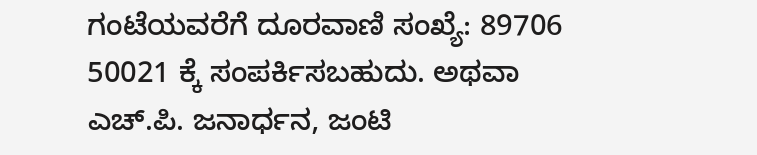ಗಂಟೆಯವರೆಗೆ ದೂರವಾಣಿ ಸಂಖ್ಯೆ: 89706 50021 ಕ್ಕೆ ಸಂಪರ್ಕಿಸಬಹುದು. ಅಥವಾ ಎಚ್.ಪಿ. ಜನಾರ್ಧನ, ಜಂಟಿ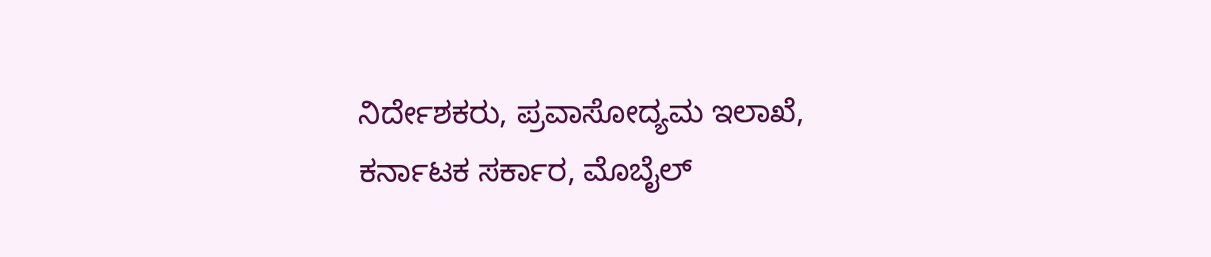ನಿರ್ದೇಶಕರು, ಪ್ರವಾಸೋದ್ಯಮ ಇಲಾಖೆ, ಕರ್ನಾಟಕ ಸರ್ಕಾರ, ಮೊಬೈಲ್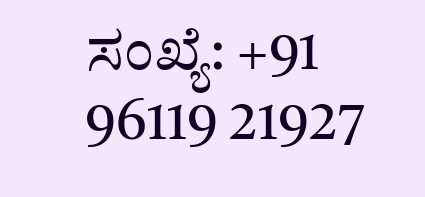ಸಂಖ್ಯೆ: +91 96119 21927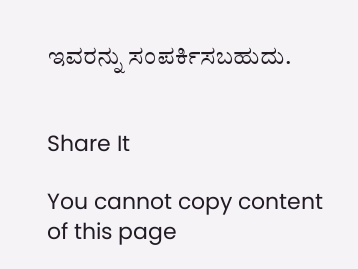ಇವರನ್ನು ಸಂಪರ್ಕಿಸಬಹುದು.


Share It

You cannot copy content of this page